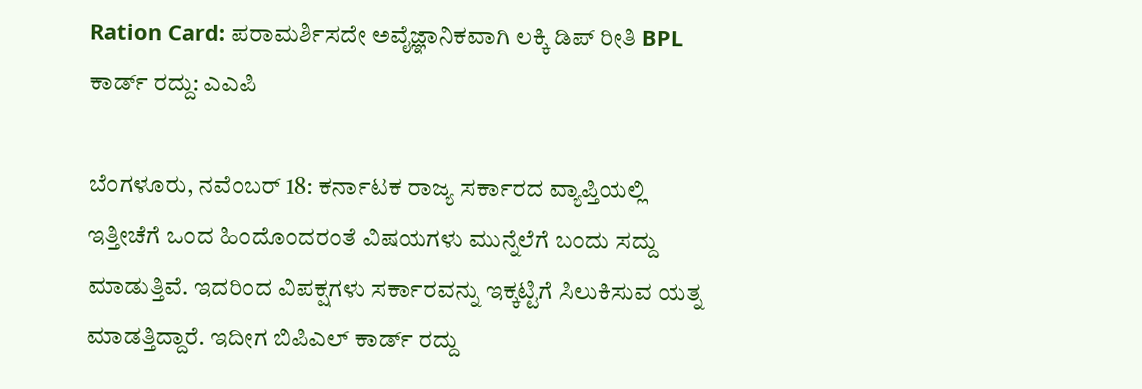Ration Card: ಪರಾಮರ್ಶಿಸದೇ ಅವೈಜ್ಞಾನಿಕವಾಗಿ ಲಕ್ಕಿ ಡಿಪ್ ರೀತಿ BPL ಕಾರ್ಡ್ ರದ್ದು: ಎಎಪಿ

ಬೆಂಗಳೂರು, ನವೆಂಬರ್ 18: ಕರ್ನಾಟಕ ರಾಜ್ಯ ಸರ್ಕಾರದ ವ್ಯಾಪ್ತಿಯಲ್ಲಿ ಇತ್ತೀಚೆಗೆ ಒಂದ ಹಿಂದೊಂದರಂತೆ ವಿಷಯಗಳು ಮುನ್ನೆಲೆಗೆ ಬಂದು ಸದ್ದು ಮಾಡುತ್ತಿವೆ. ಇದರಿಂದ ವಿಪಕ್ಷಗಳು ಸರ್ಕಾರವನ್ನು ಇಕ್ಕಟ್ಟಿಗೆ ಸಿಲುಕಿಸುವ ಯತ್ನ ಮಾಡತ್ತಿದ್ದಾರೆ. ಇದೀಗ ಬಿಪಿಎಲ್ ಕಾರ್ಡ್ ರದ್ದು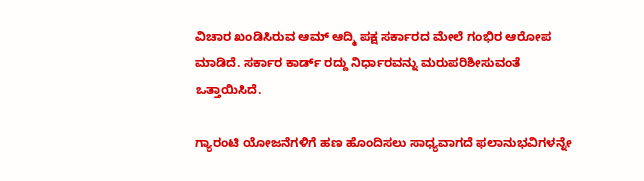ವಿಚಾರ ಖಂಡಿಸಿರುವ ಆಮ್ ಆದ್ಮಿ ಪಕ್ಷ ಸರ್ಕಾರದ ಮೇಲೆ ಗಂಭಿರ ಆರೋಪ ಮಾಡಿದೆ. ಸರ್ಕಾರ ಕಾರ್ಡ್ ರದ್ದು ನಿರ್ಧಾರವನ್ನು ಮರುಪರಿಶೀಸುವಂತೆ ಒತ್ತಾಯಿಸಿದೆ.

ಗ್ಯಾರಂಟಿ ಯೋಜನೆಗಳಿಗೆ ಹಣ ಹೊಂದಿಸಲು ಸಾಧ್ಯವಾಗದೆ ಫಲಾನುಭವಿಗಳನ್ನೇ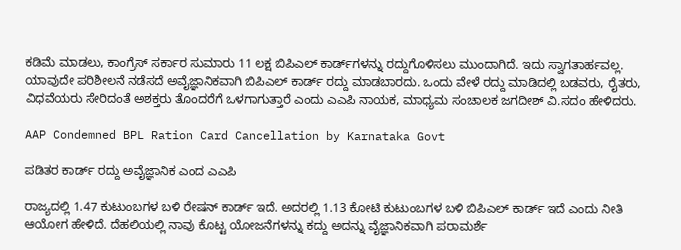ಕಡಿಮೆ ಮಾಡಲು, ಕಾಂಗ್ರೆಸ್‌ ಸರ್ಕಾರ ಸುಮಾರು 11 ಲಕ್ಷ ಬಿಪಿಎಲ್ ಕಾರ್ಡ್‌ಗಳನ್ನು ರದ್ದುಗೊಳಿಸಲು ಮುಂದಾಗಿದೆ. ಇದು ಸ್ವಾಗತಾರ್ಹವಲ್ಲ. ಯಾವುದೇ ಪರಿಶೀಲನೆ ನಡೆಸದೆ ಅವೈಜ್ಞಾನಿಕವಾಗಿ ಬಿಪಿಎಲ್ ಕಾರ್ಡ್ ರದ್ದು ಮಾಡಬಾರದು. ಒಂದು ವೇಳೆ ರದ್ದು ಮಾಡಿದಲ್ಲಿ ಬಡವರು, ರೈತರು, ವಿಧವೆಯರು ಸೇರಿದಂತೆ ಅಶಕ್ತರು ತೊಂದರೆಗೆ ಒಳಗಾಗುತ್ತಾರೆ ಎಂದು ಎಎಪಿ ನಾಯಕ, ಮಾಧ್ಯಮ ಸಂಚಾಲಕ ಜಗದೀಶ್ ವಿ.ಸದಂ ಹೇಳಿದರು.

AAP Condemned BPL Ration Card Cancellation by Karnataka Govt

ಪಡಿತರ ಕಾರ್ಡ್ ರದ್ದು ಅವೈಜ್ಞಾನಿಕ ಎಂದ ಎಎಪಿ

ರಾಜ್ಯದಲ್ಲಿ 1.47 ಕುಟುಂಬಗಳ ಬಳಿ ರೇಷನ್ ಕಾರ್ಡ್‌ ಇದೆ. ಅದರಲ್ಲಿ 1.13 ಕೋಟಿ ಕುಟುಂಬಗಳ ಬಳಿ ಬಿಪಿಎಲ್ ಕಾರ್ಡ್ ಇದೆ ಎಂದು ನೀತಿ ಆಯೋಗ ಹೇಳಿದೆ. ದೆಹಲಿಯಲ್ಲಿ ನಾವು ಕೊಟ್ಟ ಯೋಜನೆಗಳನ್ನು ಕದ್ದು ಅದನ್ನು ವೈಜ್ಞಾನಿಕವಾಗಿ ಪರಾಮರ್ಶೆ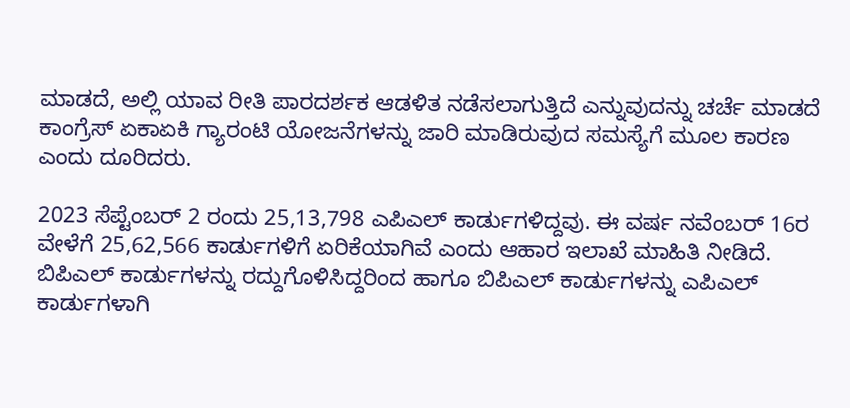ಮಾಡದೆ, ಅಲ್ಲಿ ಯಾವ ರೀತಿ ಪಾರದರ್ಶಕ ಆಡಳಿತ ನಡೆಸಲಾಗುತ್ತಿದೆ ಎನ್ನುವುದನ್ನು ಚರ್ಚೆ ಮಾಡದೆ ಕಾಂಗ್ರೆಸ್ ಏಕಾಏಕಿ ಗ್ಯಾರಂಟಿ ಯೋಜನೆಗಳನ್ನು ಜಾರಿ ಮಾಡಿರುವುದ ಸಮಸ್ಯೆಗೆ ಮೂಲ ಕಾರಣ ಎಂದು ದೂರಿದರು.

2023 ಸೆಪ್ಟೆಂಬರ್ 2 ರಂದು 25,13,798 ಎಪಿಎಲ್ ಕಾರ್ಡುಗಳಿದ್ದವು. ಈ ವರ್ಷ ನವೆಂಬರ್ 16ರ ವೇಳೆಗೆ 25,62,566 ಕಾರ್ಡುಗಳಿಗೆ ಏರಿಕೆಯಾಗಿವೆ ಎಂದು ಆಹಾರ ಇಲಾಖೆ ಮಾಹಿತಿ ನೀಡಿದೆ. ಬಿಪಿಎಲ್ ಕಾರ್ಡುಗಳನ್ನು ರದ್ದುಗೊಳಿಸಿದ್ದರಿಂದ ಹಾಗೂ ಬಿಪಿಎಲ್ ಕಾರ್ಡುಗಳನ್ನು ಎಪಿಎಲ್ ಕಾರ್ಡುಗಳಾಗಿ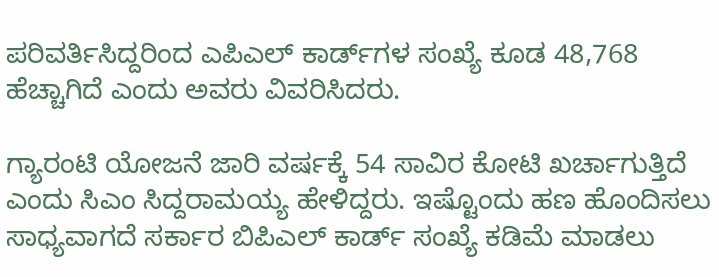ಪರಿವರ್ತಿಸಿದ್ದರಿಂದ ಎಪಿಎಲ್ ಕಾರ್ಡ್‌ಗಳ ಸಂಖ್ಯೆ ಕೂಡ 48,768 ಹೆಚ್ಚಾಗಿದೆ ಎಂದು ಅವರು ವಿವರಿಸಿದರು.

ಗ್ಯಾರಂಟಿ ಯೋಜನೆ ಜಾರಿ ವರ್ಷಕ್ಕೆ 54 ಸಾವಿರ ಕೋಟಿ ಖರ್ಚಾಗುತ್ತಿದೆ ಎಂದು ಸಿಎಂ ಸಿದ್ದರಾಮಯ್ಯ ಹೇಳಿದ್ದರು. ಇಷ್ಟೊಂದು ಹಣ ಹೊಂದಿಸಲು ಸಾಧ್ಯವಾಗದೆ ಸರ್ಕಾರ ಬಿಪಿಎಲ್ ಕಾರ್ಡ್‌ ಸಂಖ್ಯೆ ಕಡಿಮೆ ಮಾಡಲು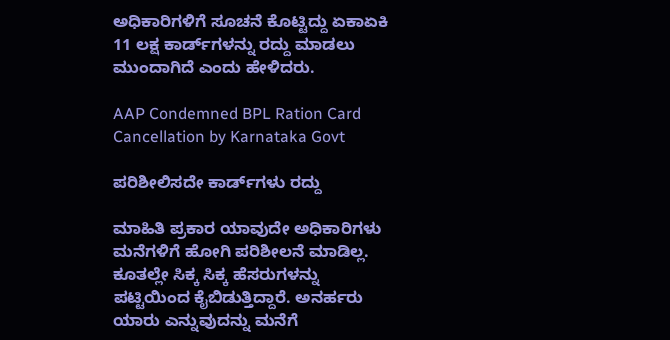ಅಧಿಕಾರಿಗಳಿಗೆ ಸೂಚನೆ ಕೊಟ್ಟಿದ್ದು ಏಕಾಏಕಿ 11 ಲಕ್ಷ ಕಾರ್ಡ್‌ಗಳನ್ನು ರದ್ದು ಮಾಡಲು ಮುಂದಾಗಿದೆ ಎಂದು ಹೇಳಿದರು.

AAP Condemned BPL Ration Card Cancellation by Karnataka Govt

ಪರಿಶೀಲಿಸದೇ ಕಾರ್ಡ್‌ಗಳು ರದ್ದು

ಮಾಹಿತಿ ಪ್ರಕಾರ ಯಾವುದೇ ಅಧಿಕಾರಿಗಳು ಮನೆಗಳಿಗೆ ಹೋಗಿ ಪರಿಶೀಲನೆ ಮಾಡಿಲ್ಲ. ಕೂತಲ್ಲೇ ಸಿಕ್ಕ ಸಿಕ್ಕ ಹೆಸರುಗಳನ್ನು ಪಟ್ಟಿಯಿಂದ ಕೈಬಿಡುತ್ತಿದ್ದಾರೆ. ಅನರ್ಹರು ಯಾರು ಎನ್ನುವುದನ್ನು ಮನೆಗೆ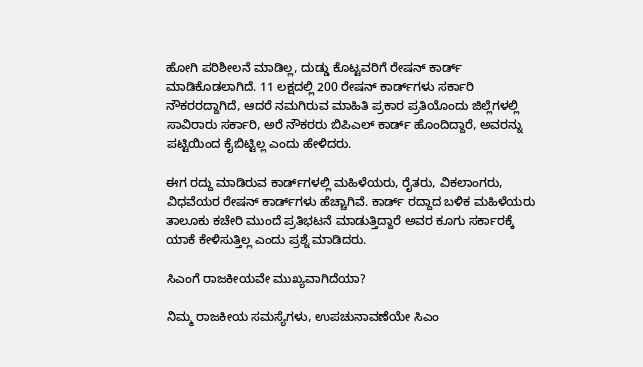ಹೋಗಿ ಪರಿಶೀಲನೆ ಮಾಡಿಲ್ಲ, ದುಡ್ಡು ಕೊಟ್ಟವರಿಗೆ ರೇಷನ್ ಕಾರ್ಡ್ ಮಾಡಿಕೊಡಲಾಗಿದೆ. 11 ಲಕ್ಷದಲ್ಲಿ 200 ರೇಷನ್ ಕಾರ್ಡ್‌ಗಳು ಸರ್ಕಾರಿ ನೌಕರರದ್ದಾಗಿದೆ, ಆದರೆ ನಮಗಿರುವ ಮಾಹಿತಿ ಪ್ರಕಾರ ಪ್ರತಿಯೊಂದು ಜಿಲ್ಲೆಗಳಲ್ಲಿ ಸಾವಿರಾರು ಸರ್ಕಾರಿ, ಅರೆ ನೌಕರರು ಬಿಪಿಎಲ್ ಕಾರ್ಡ್ ಹೊಂದಿದ್ದಾರೆ, ಅವರನ್ನು ಪಟ್ಟಿಯಿಂದ ಕೈಬಿಟ್ಟಿಲ್ಲ ಎಂದು ಹೇಳಿದರು.

ಈಗ ರದ್ದು ಮಾಡಿರುವ ಕಾರ್ಡ್‌ಗಳಲ್ಲಿ ಮಹಿಳೆಯರು, ರೈತರು, ವಿಕಲಾಂಗರು, ವಿಧವೆಯರ ರೇಷನ್‌ ಕಾರ್ಡ್‌ಗಳು ಹೆಚ್ಚಾಗಿವೆ. ಕಾರ್ಡ್ ರದ್ದಾದ ಬಳಿಕ ಮಹಿಳೆಯರು ತಾಲೂಕು ಕಚೇರಿ ಮುಂದೆ ಪ್ರತಿಭಟನೆ ಮಾಡುತ್ತಿದ್ದಾರೆ ಅವರ ಕೂಗು ಸರ್ಕಾರಕ್ಕೆ ಯಾಕೆ ಕೇಳಿಸುತ್ತಿಲ್ಲ ಎಂದು ಪ್ರಶ್ನೆ ಮಾಡಿದರು.

ಸಿಎಂಗೆ ರಾಜಕೀಯವೇ ಮುಖ್ಯವಾಗಿದೆಯಾ?

ನಿಮ್ಮ ರಾಜಕೀಯ ಸಮಸ್ಯೆಗಳು, ಉಪಚುನಾವಣೆಯೇ ಸಿಎಂ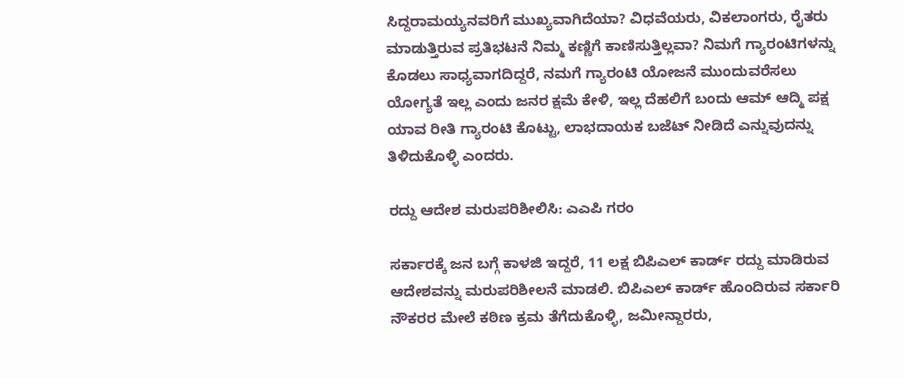ಸಿದ್ದರಾಮಯ್ಯನವರಿಗೆ ಮುಖ್ಯವಾಗಿದೆಯಾ? ವಿಧವೆಯರು, ವಿಕಲಾಂಗರು, ರೈತರು ಮಾಡುತ್ತಿರುವ ಪ್ರತಿಭಟನೆ ನಿಮ್ಮ ಕಣ್ಣಿಗೆ ಕಾಣಿಸುತ್ತಿಲ್ಲವಾ? ನಿಮಗೆ ಗ್ಯಾರಂಟಿಗಳನ್ನು ಕೊಡಲು ಸಾಧ್ಯವಾಗದಿದ್ದರೆ, ನಮಗೆ ಗ್ಯಾರಂಟಿ ಯೋಜನೆ ಮುಂದುವರೆಸಲು ಯೋಗ್ಯತೆ ಇಲ್ಲ ಎಂದು ಜನರ ಕ್ಷಮೆ ಕೇಳಿ, ಇಲ್ಲ ದೆಹಲಿಗೆ ಬಂದು ಆಮ್ ಆದ್ಮಿ ಪಕ್ಷ ಯಾವ ರೀತಿ ಗ್ಯಾರಂಟಿ ಕೊಟ್ಟು, ಲಾಭದಾಯಕ ಬಜೆಟ್ ನೀಡಿದೆ ಎನ್ನುವುದನ್ನು ತಿಳಿದುಕೊಳ್ಳಿ ಎಂದರು.

ರದ್ದು ಆದೇಶ ಮರುಪರಿಶೀಲಿಸಿ: ಎಎಪಿ ಗರಂ

ಸರ್ಕಾರಕ್ಕೆ ಜನ ಬಗ್ಗೆ ಕಾಳಜಿ ಇದ್ದರೆ, 11 ಲಕ್ಷ ಬಿಪಿಎಲ್ ಕಾರ್ಡ್ ರದ್ದು ಮಾಡಿರುವ ಆದೇಶವನ್ನು ಮರುಪರಿಶೀಲನೆ ಮಾಡಲಿ. ಬಿಪಿಎಲ್ ಕಾರ್ಡ್ ಹೊಂದಿರುವ ಸರ್ಕಾರಿ ನೌಕರರ ಮೇಲೆ ಕಠಿಣ ಕ್ರಮ ತೆಗೆದುಕೊಳ್ಳಿ, ಜಮೀನ್ದಾರರು,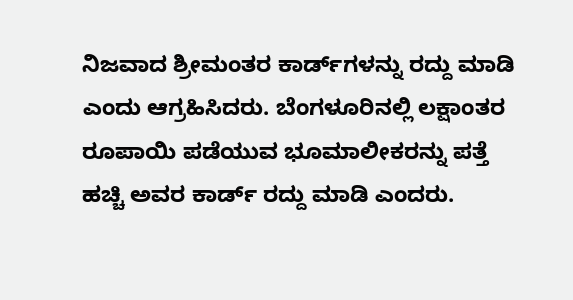ನಿಜವಾದ ಶ್ರೀಮಂತರ ಕಾರ್ಡ್‌ಗಳನ್ನು ರದ್ದು ಮಾಡಿ ಎಂದು ಆಗ್ರಹಿಸಿದರು. ಬೆಂಗಳೂರಿನಲ್ಲಿ ಲಕ್ಷಾಂತರ ರೂಪಾಯಿ ಪಡೆಯುವ ಭೂಮಾಲೀಕರನ್ನು ಪತ್ತೆ ಹಚ್ಚಿ ಅವರ ಕಾರ್ಡ್ ರದ್ದು ಮಾಡಿ ಎಂದರು.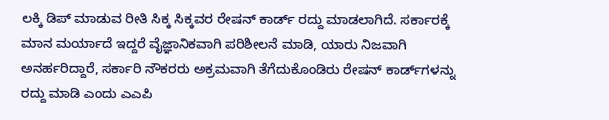ಲಕ್ಕಿ ಡಿಪ್ ಮಾಡುವ ರೀತಿ ಸಿಕ್ಕ ಸಿಕ್ಕವರ ರೇಷನ್ ಕಾರ್ಡ್ ರದ್ದು ಮಾಡಲಾಗಿದೆ. ಸರ್ಕಾರಕ್ಕೆ ಮಾನ ಮರ್ಯಾದೆ ಇದ್ದರೆ ವೈಜ್ಞಾನಿಕವಾಗಿ ಪರಿಶೀಲನೆ ಮಾಡಿ, ಯಾರು ನಿಜವಾಗಿ ಅನರ್ಹರಿದ್ದಾರೆ, ಸರ್ಕಾರಿ ನೌಕರರು ಅಕ್ರಮವಾಗಿ ತೆಗೆದುಕೊಂಡಿರು ರೇಷನ್‌ ಕಾರ್ಡ್‌ಗಳನ್ನು ರದ್ದು ಮಾಡಿ ಎಂದು ಎಎಪಿ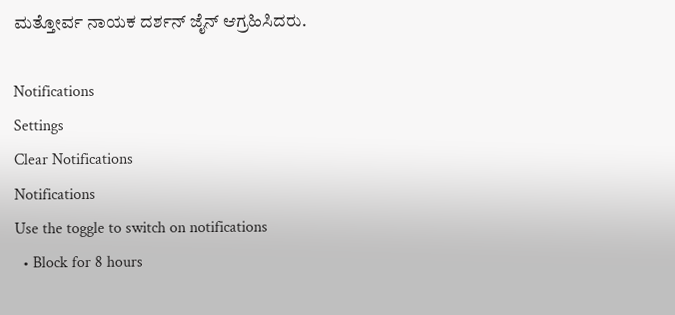ಮತ್ತೋರ್ವ ನಾಯಕ ದರ್ಶನ್ ಜೈನ್ ಆಗ್ರಹಿಸಿದರು.

Notifications
Settings
Clear Notifications
Notifications
Use the toggle to switch on notifications
  • Block for 8 hours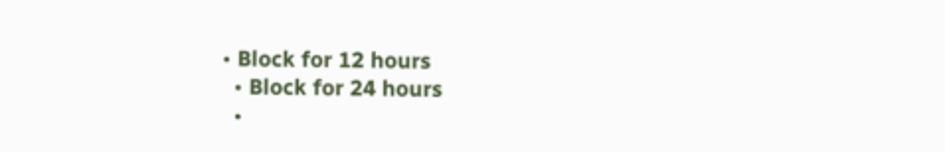• Block for 12 hours
  • Block for 24 hours
  •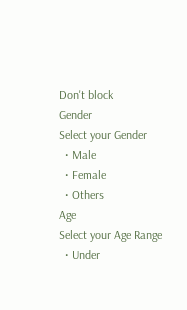Don't block
Gender
Select your Gender
  • Male
  • Female
  • Others
Age
Select your Age Range
  • Under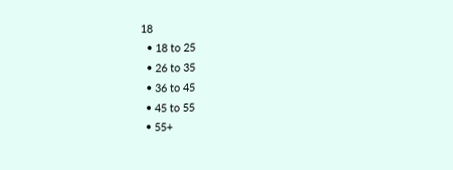18
  • 18 to 25
  • 26 to 35
  • 36 to 45
  • 45 to 55
  • 55+